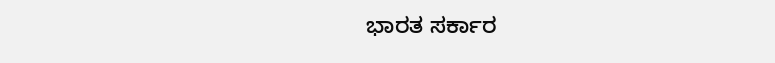ಭಾರತ ಸರ್ಕಾರ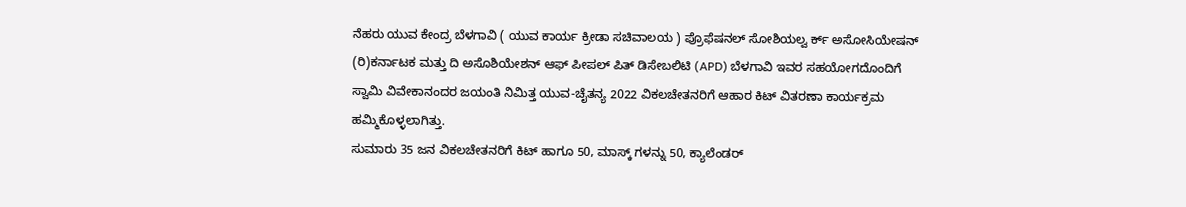ನೆಹರು ಯುವ ಕೇಂದ್ರ ಬೆಳಗಾವಿ ( ಯುವ ಕಾರ್ಯ ಕ್ರೀಡಾ ಸಚಿವಾಲಯ ) ಪ್ರೊಫೆಷನಲ್ ಸೋಶಿಯಲ್ವ ರ್ಕ್ ಅಸೋಸಿಯೇಷನ್ (ರಿ)ಕರ್ನಾಟಕ ಮತ್ತು ದಿ ಅಸೊಶಿಯೇಶನ್ ಆಫ್ ಪೀಪಲ್ ಪಿತ್ ಡಿಸೇಬಲಿಟಿ (APD) ಬೆಳಗಾವಿ ಇವರ ಸಹಯೋಗದೊಂದಿಗೆ ಸ್ವಾಮಿ ವಿವೇಕಾನಂದರ ಜಯಂತಿ ನಿಮಿತ್ತ ಯುವ-ಚೈತನ್ಯ 2022 ವಿಕಲಚೇತನರಿಗೆ ಆಹಾರ ಕಿಟ್ ವಿತರಣಾ ಕಾರ್ಯಕ್ರಮ ಹಮ್ಮಿಕೊಳ್ಳಲಾಗಿತ್ತು.
ಸುಮಾರು 35 ಜನ ವಿಕಲಚೇತನರಿಗೆ ಕಿಟ್ ಹಾಗೂ 50, ಮಾಸ್ಕ್ ಗಳನ್ನು 50, ಕ್ಯಾಲೆಂಡರ್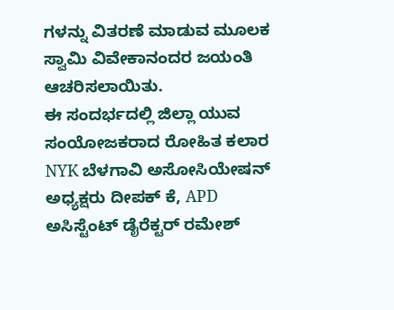ಗಳನ್ನು ವಿತರಣೆ ಮಾಡುವ ಮೂಲಕ ಸ್ವಾಮಿ ವಿವೇಕಾನಂದರ ಜಯಂತಿ ಆಚರಿಸಲಾಯಿತು.
ಈ ಸಂದರ್ಭದಲ್ಲಿ ಜಿಲ್ಲಾ ಯುವ ಸಂಯೋಜಕರಾದ ರೋಹಿತ ಕಲಾರ NYK ಬೆಳಗಾವಿ ಅಸೋಸಿಯೇಷನ್ ಅಧ್ಯಕ್ಷರು ದೀಪಕ್ ಕೆ, APD ಅಸಿಸ್ಟೆಂಟ್ ಡೈರೆಕ್ಟರ್ ರಮೇಶ್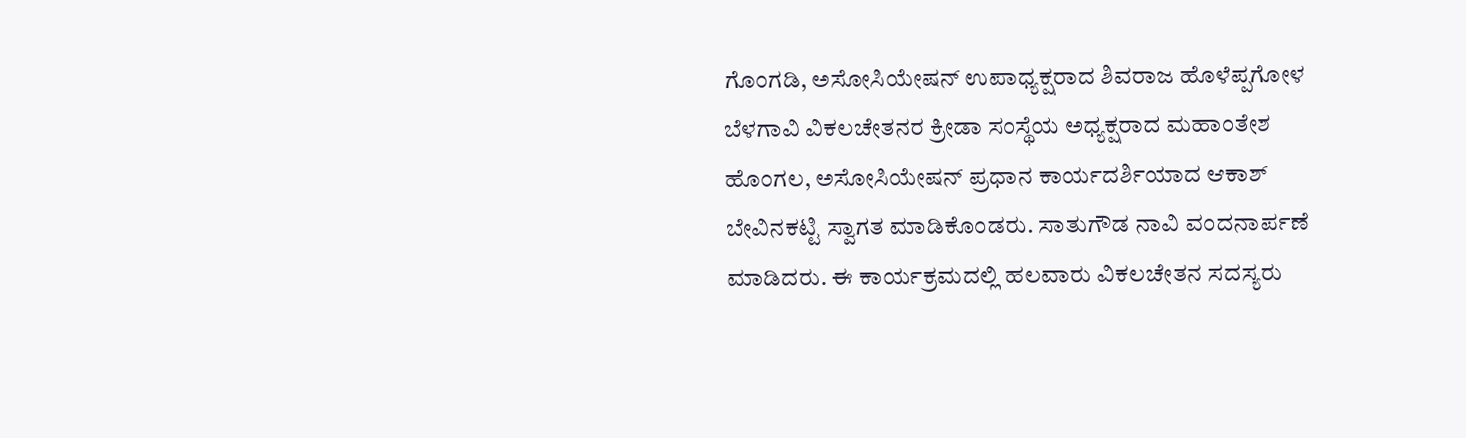ಗೊಂಗಡಿ, ಅಸೋಸಿಯೇಷನ್ ಉಪಾಧ್ಯಕ್ಷರಾದ ಶಿವರಾಜ ಹೊಳೆಪ್ಪಗೋಳ ಬೆಳಗಾವಿ ವಿಕಲಚೇತನರ ಕ್ರೀಡಾ ಸಂಸ್ಥೆಯ ಅಧ್ಯಕ್ಷರಾದ ಮಹಾಂತೇಶ ಹೊಂಗಲ, ಅಸೋಸಿಯೇಷನ್ ಪ್ರಧಾನ ಕಾರ್ಯದರ್ಶಿಯಾದ ಆಕಾಶ್ ಬೇವಿನಕಟ್ಟಿ ಸ್ವಾಗತ ಮಾಡಿಕೊಂಡರು. ಸಾತುಗೌಡ ನಾವಿ ವಂದನಾರ್ಪಣೆ ಮಾಡಿದರು. ಈ ಕಾರ್ಯಕ್ರಮದಲ್ಲಿ ಹಲವಾರು ವಿಕಲಚೇತನ ಸದಸ್ಯರು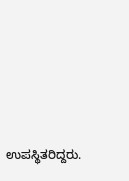ಉಪಸ್ಥಿತರಿದ್ದರು.